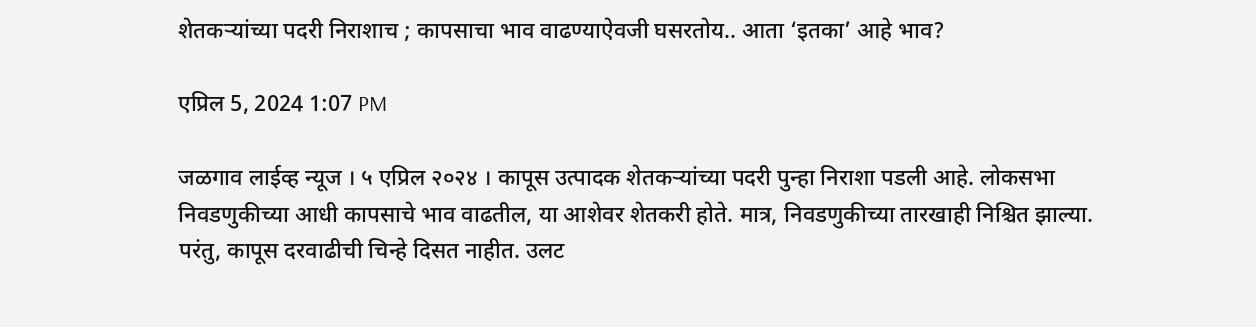शेतकऱ्यांच्या पदरी निराशाच ; कापसाचा भाव वाढण्याऐवजी घसरतोय.. आता ‘इतका’ आहे भाव?

एप्रिल 5, 2024 1:07 PM

जळगाव लाईव्ह न्यूज । ५ एप्रिल २०२४ । कापूस उत्पादक शेतकऱ्यांच्या पदरी पुन्हा निराशा पडली आहे. लोकसभा निवडणुकीच्या आधी कापसाचे भाव वाढतील, या आशेवर शेतकरी होते. मात्र, निवडणुकीच्या तारखाही निश्चित झाल्या. परंतु, कापूस दरवाढीची चिन्हे दिसत नाहीत. उलट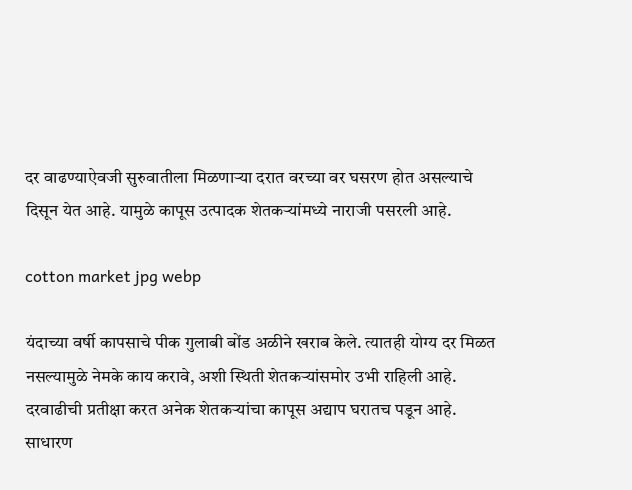दर वाढण्याऐवजी सुरुवातीला मिळणाऱ्या दरात वरच्या वर घसरण होत असल्याचे दिसून येत आहे. यामुळे कापूस उत्पादक शेतकऱ्यांमध्ये नाराजी पसरली आहे.

cotton market jpg webp

यंदाच्या वर्षी कापसाचे पीक गुलाबी बोंड अळीने खराब केले. त्यातही योग्य दर मिळत नसल्यामुळे नेमके काय करावे, अशी स्थिती शेतकऱ्यांसमोर उभी राहिली आहे. दरवाढीची प्रतीक्षा करत अनेक शेतकऱ्यांचा कापूस अद्याप घरातच पडून आहे. साधारण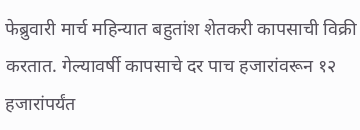फेब्रुवारी मार्च महिन्यात बहुतांश शेतकरी कापसाची विक्री करतात. गेल्यावर्षी कापसाचे दर पाच हजारांवरून १२ हजारांपर्यंत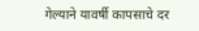गेल्याने यावर्षी कापसाचे दर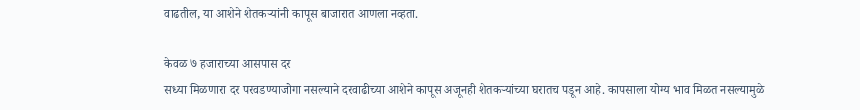वाढतील, या आशेने शेतकऱ्यांनी कापूस बाजारात आणला नव्हता.

केवळ ७ हजाराच्या आसपास दर
सध्या मिळणारा दर परवडण्याजोगा नसल्याने दरवाढीच्या आशेने कापूस अजूनही शेतकऱ्यांच्या घरातच पडून आहे. कापसाला योग्य भाव मिळत नसल्यामुळे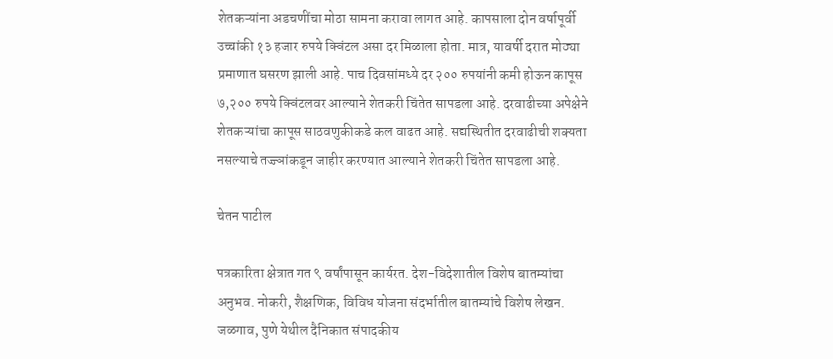शेतकऱ्यांना अडचणींचा मोठा सामना करावा लागत आहे. कापसाला दोन वर्षापूर्वी उच्चांकी १३ हजार रुपये क्विंटल असा दर मिळाला होता. मात्र, यावर्षी दरात मोठ्या प्रमाणात घसरण झाली आहे. पाच दिवसांमध्ये दर २०० रुपयांनी कमी होऊन कापूस ७,२०० रुपये क्विंटलवर आल्याने शेतकरी चिंतेत सापडला आहे. दरवाढीच्या अपेक्षेने शेतकऱ्यांचा कापूस साठवणुकीकडे कल वाढत आहे. सद्यस्थितीत दरवाढीची शक्यता नसल्याचे तज्ज्ञांकडून जाहीर करण्यात आल्याने शेतकरी चिंतेत सापडला आहे.

चेतन पाटील

पत्रकारिता क्षेत्रात गत ९ वर्षांपासून कार्यरत. देश-विदेशातील विशेष बातम्यांचा अनुभव. नोकरी, शैक्षणिक, विविध योजना संदर्भातील बातम्यांचे विशेष लेखन. जळगाव, पुणे येथील दैनिकात संपादकीय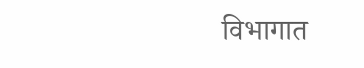विभागात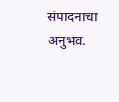संपादनाचा अनुभव.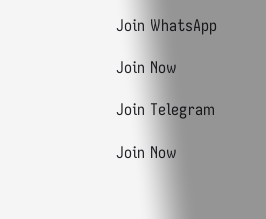Join WhatsApp

Join Now

Join Telegram

Join Now